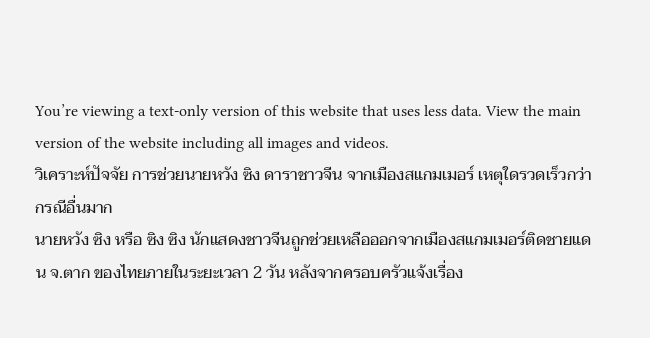You’re viewing a text-only version of this website that uses less data. View the main version of the website including all images and videos.
วิเคราะห์ปัจจัย การช่วยนายหวัง ซิง ดาราชาวจีน จากเมืองสแกมเมอร์ เหตุใดรวดเร็วกว่ากรณีอื่นมาก
นายหวัง ซิง หรือ ซิง ซิง นักแสดงชาวจีนถูกช่วยเหลือออกจากเมืองสแกมเมอร์ติดชายแดน จ.ตาก ของไทยภายในระยะเวลา 2 วัน หลังจากครอบครัวแจ้งเรื่อง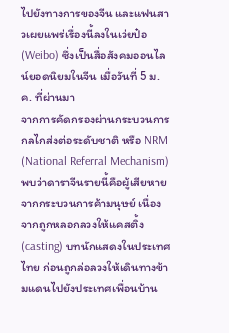ไปยังทางการของจีน และแฟนสาวเผยแพร่เรื่องนี้ลงในเว่ยป๋อ (Weibo) ซึ่งเป็นสื่อสังคมออนไลน์ยอดนิยมในจีน เมื่อวันที่ 5 ม.ค. ที่ผ่านมา
จากการคัดกรองผ่านกระบวนการกลไกส่งต่อระดับชาติ หรือ NRM (National Referral Mechanism) พบว่าดาราจีนรายนี้คือผู้เสียหายจากกระบวนการค้ามนุษย์ เนื่องจากถูกหลอกลวงให้แคสติ้ง (casting) บทนักแสดงในประเทศไทย ก่อนถูกล่อลวงให้เดินทางข้ามแดนไปยังประเทศเพื่อนบ้าน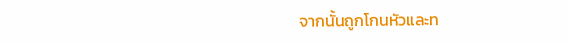จากนั้นถูกโกนหัวและท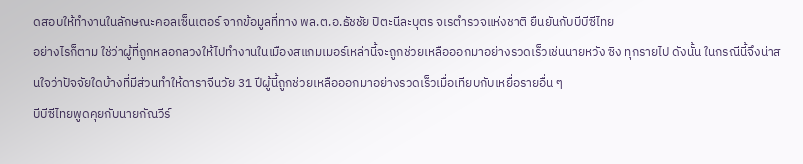ดสอบให้ทำงานในลักษณะคอลเซ็นเตอร์ จากข้อมูลที่ทาง พล.ต.อ.ธัชชัย ปิตะนีละบุตร จเรตำรวจแห่งชาติ ยืนยันกับบีบีซีไทย
อย่างไรก็ตาม ใช่ว่าผู้ที่ถูกหลอกลวงให้ไปทำงานในเมืองสแกมเมอร์เหล่านี้จะถูกช่วยเหลือออกมาอย่างรวดเร็วเช่นนายหวัง ซิง ทุกรายไป ดังนั้น ในกรณีนี้จึงน่าสนใจว่าปัจจัยใดบ้างที่มีส่วนทำให้ดาราจีนวัย 31 ปีผู้นี้ถูกช่วยเหลือออกมาอย่างรวดเร็วเมื่อเทียบกับเหยื่อรายอื่น ๆ
บีบีซีไทยพูดคุยกับนายกัณวีร์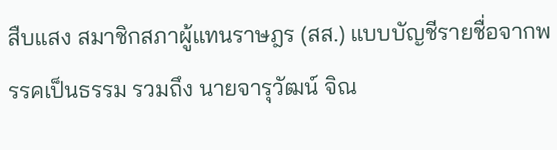สืบแสง สมาชิกสภาผู้แทนราษฎร (สส.) แบบบัญชีรายชื่อจากพรรคเป็นธรรม รวมถึง นายจารุวัฒน์ จิณ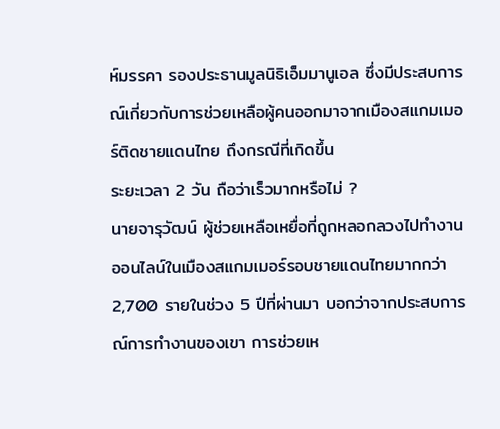ห์มรรคา รองประธานมูลนิธิเอ็มมานูเอล ซึ่งมีประสบการณ์เกี่ยวกับการช่วยเหลือผู้คนออกมาจากเมืองสแกมเมอร์ติดชายแดนไทย ถึงกรณีที่เกิดขึ้น
ระยะเวลา 2 วัน ถือว่าเร็วมากหรือไม่ ?
นายจารุวัฒน์ ผู้ช่วยเหลือเหยื่อที่ถูกหลอกลวงไปทำงานออนไลน์ในเมืองสแกมเมอร์รอบชายแดนไทยมากกว่า 2,700 รายในช่วง 5 ปีที่ผ่านมา บอกว่าจากประสบการณ์การทำงานของเขา การช่วยเห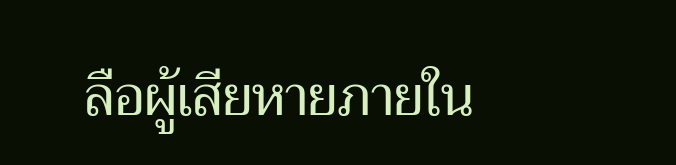ลือผู้เสียหายภายใน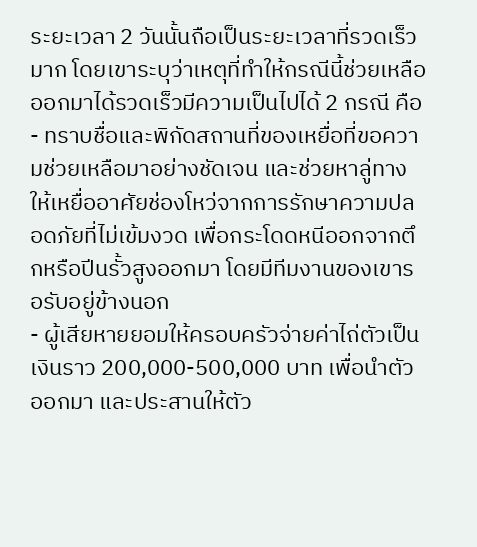ระยะเวลา 2 วันนั้นถือเป็นระยะเวลาที่รวดเร็วมาก โดยเขาระบุว่าเหตุที่ทำให้กรณีนี้ช่วยเหลือออกมาได้รวดเร็วมีความเป็นไปได้ 2 กรณี คือ
- ทราบชื่อและพิกัดสถานที่ของเหยื่อที่ขอความช่วยเหลือมาอย่างชัดเจน และช่วยหาลู่ทางให้เหยื่ออาศัยช่องโหว่จากการรักษาความปลอดภัยที่ไม่เข้มงวด เพื่อกระโดดหนีออกจากตึกหรือปีนรั้วสูงออกมา โดยมีทีมงานของเขารอรับอยู่ข้างนอก
- ผู้เสียหายยอมให้ครอบครัวจ่ายค่าไถ่ตัวเป็นเงินราว 200,000-500,000 บาท เพื่อนำตัวออกมา และประสานให้ตัว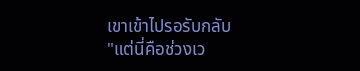เขาเข้าไปรอรับกลับ
"แต่นี่คือช่วงเว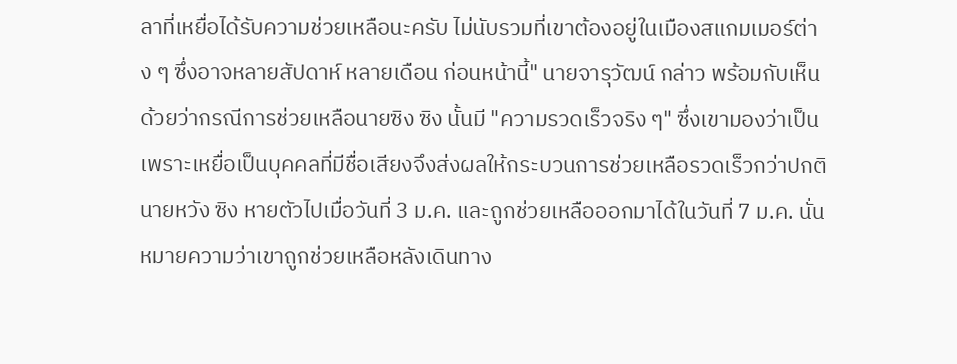ลาที่เหยื่อได้รับความช่วยเหลือนะครับ ไม่นับรวมที่เขาต้องอยู่ในเมืองสแกมเมอร์ต่าง ๆ ซึ่งอาจหลายสัปดาห์ หลายเดือน ก่อนหน้านี้" นายจารุวัฒน์ กล่าว พร้อมกับเห็นด้วยว่ากรณีการช่วยเหลือนายซิง ซิง นั้นมี "ความรวดเร็วจริง ๆ" ซึ่งเขามองว่าเป็นเพราะเหยื่อเป็นบุคคลที่มีชื่อเสียงจึงส่งผลให้กระบวนการช่วยเหลือรวดเร็วกว่าปกติ
นายหวัง ซิง หายตัวไปเมื่อวันที่ 3 ม.ค. และถูกช่วยเหลือออกมาได้ในวันที่ 7 ม.ค. นั่นหมายความว่าเขาถูกช่วยเหลือหลังเดินทาง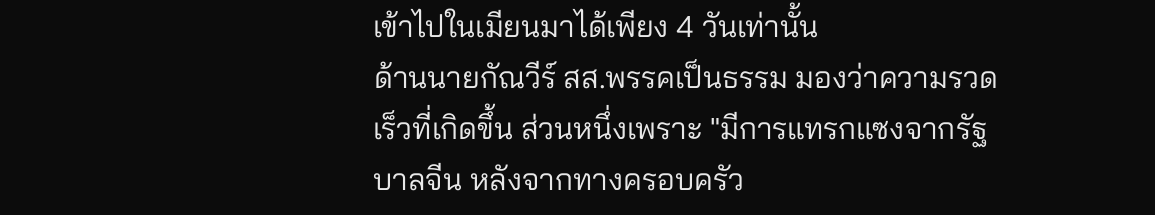เข้าไปในเมียนมาได้เพียง 4 วันเท่านั้น
ด้านนายกัณวีร์ สส.พรรคเป็นธรรม มองว่าความรวดเร็วที่เกิดขึ้น ส่วนหนึ่งเพราะ "มีการแทรกแซงจากรัฐบาลจีน หลังจากทางครอบครัว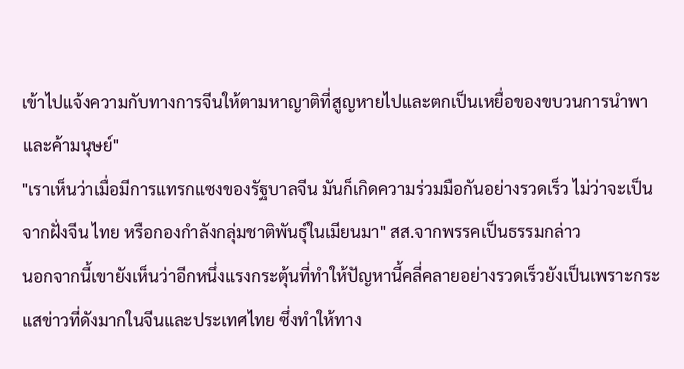เข้าไปแจ้งความกับทางการจีนให้ตามหาญาติที่สูญหายไปและตกเป็นเหยื่อของขบวนการนำพาและค้ามนุษย์"
"เราเห็นว่าเมื่อมีการแทรกแซงของรัฐบาลจีน มันก็เกิดความร่วมมือกันอย่างรวดเร็ว ไม่ว่าจะเป็นจากฝั่งจีน ไทย หรือกองกำลังกลุ่มชาติพันธุ์ในเมียนมา" สส.จากพรรคเป็นธรรมกล่าว
นอกจากนี้เขายังเห็นว่าอีกหนึ่งแรงกระตุ้นที่ทำให้ปัญหานี้คลี่คลายอย่างรวดเร็วยังเป็นเพราะกระแสข่าวที่ดังมากในจีนและประเทศไทย ซึ่งทำให้ทาง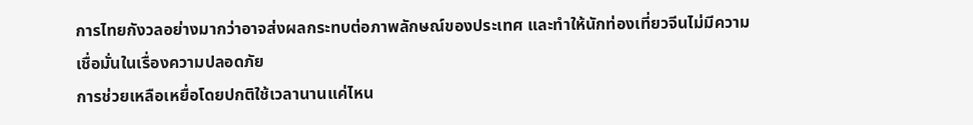การไทยกังวลอย่างมากว่าอาจส่งผลกระทบต่อภาพลักษณ์ของประเทศ และทำให้นักท่องเที่ยวจีนไม่มีความเชื่อมั่นในเรื่องความปลอดภัย
การช่วยเหลือเหยื่อโดยปกติใช้เวลานานแค่ไหน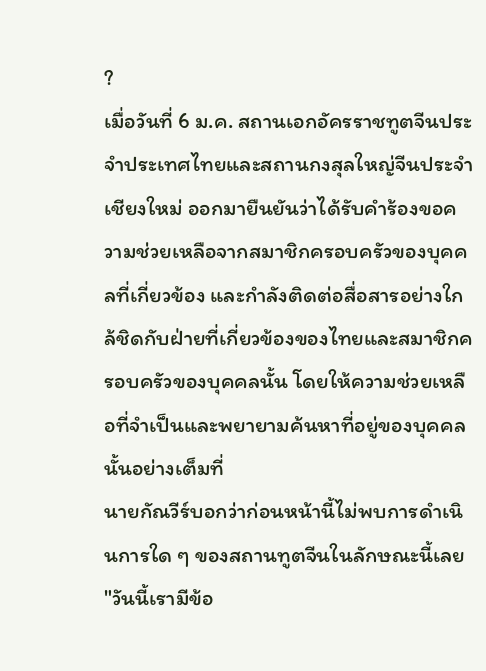?
เมื่อวันที่ 6 ม.ค. สถานเอกอัครราชทูตจีนประจำประเทศไทยและสถานกงสุลใหญ่จีนประจำเชียงใหม่ ออกมายืนยันว่าได้รับคำร้องขอความช่วยเหลือจากสมาชิกครอบครัวของบุคคลที่เกี่ยวข้อง และกำลังติดต่อสื่อสารอย่างใกล้ชิดกับฝ่ายที่เกี่ยวข้องของไทยและสมาชิกครอบครัวของบุคคลนั้น โดยให้ความช่วยเหลือที่จำเป็นและพยายามค้นหาที่อยู่ของบุคคลนั้นอย่างเต็มที่
นายกัณวีร์บอกว่าก่อนหน้านี้ไม่พบการดำเนินการใด ๆ ของสถานทูตจีนในลักษณะนี้เลย
"วันนี้เรามีข้อ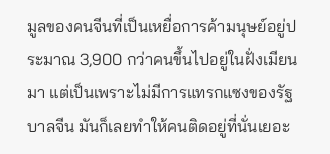มูลของคนจีนที่เป็นเหยื่อการค้ามนุษย์อยู่ประมาณ 3,900 กว่าคนขึ้นไปอยู่ในฝั่งเมียนมา แต่เป็นเพราะไม่มีการแทรกแซงของรัฐบาลจีน มันก็เลยทำให้คนติดอยู่ที่นั่นเยอะ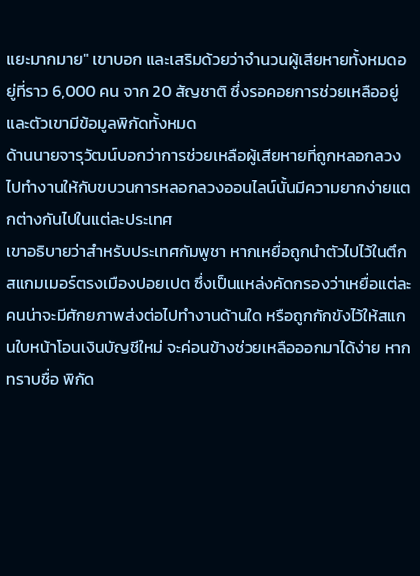แยะมากมาย" เขาบอก และเสริมด้วยว่าจำนวนผู้เสียหายทั้งหมดอยู่ที่ราว 6,000 คน จาก 20 สัญชาติ ซึ่งรอคอยการช่วยเหลืออยู่ และตัวเขามีข้อมูลพิกัดทั้งหมด
ด้านนายจารุวัฒน์บอกว่าการช่วยเหลือผู้เสียหายที่ถูกหลอกลวงไปทำงานให้กับขบวนการหลอกลวงออนไลน์นั้นมีความยากง่ายแตกต่างกันไปในแต่ละประเทศ
เขาอธิบายว่าสำหรับประเทศกัมพูชา หากเหยื่อถูกนำตัวไปไว้ในตึกสแกมเมอร์ตรงเมืองปอยเปต ซึ่งเป็นแหล่งคัดกรองว่าเหยื่อแต่ละคนน่าจะมีศักยภาพส่งต่อไปทำงานด้านใด หรือถูกกักขังไว้ให้สแกนใบหน้าโอนเงินบัญชีใหม่ จะค่อนข้างช่วยเหลือออกมาได้ง่าย หากทราบชื่อ พิกัด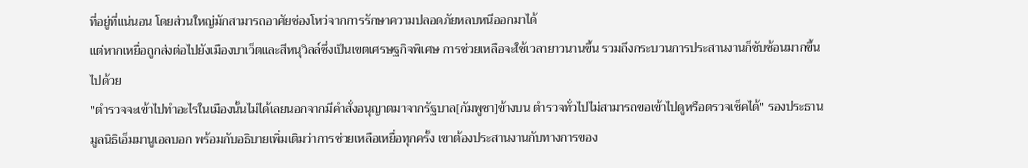ที่อยู่ที่แน่นอน โดยส่วนใหญ่มักสามารถอาศัยช่องโหว่จากการรักษาความปลอดภัยหลบหนีออกมาได้
แต่หากเหยื่อถูกส่งต่อไปยังเมืองบาเว็ตและสีหนุวิลล์ซึ่งเป็นเขตเศรษฐกิจพิเศษ การช่วยเหลือจะใช้เวลายาวนานขึ้น รวมถึงกระบวนการประสานงานก็ซับซ้อนมากขึ้นไปด้วย
"ตำรวจจะเข้าไปทำอะไรในเมืองนั้นไม่ได้เลยนอกจากมีคำสั่งอนุญาตมาจากรัฐบาล[กัมพูชา]ข้างบน ตำรวจทั่วไปไม่สามารถขอเข้าไปดูหรือตรวจเช็คได้" รองประธานมูลนิธิเอ็มมานูเอลบอก พร้อมกับอธิบายเพิ่มเติมว่าการช่วยเหลือเหยื่อทุกครั้ง เขาต้องประสานงานกับทางการของ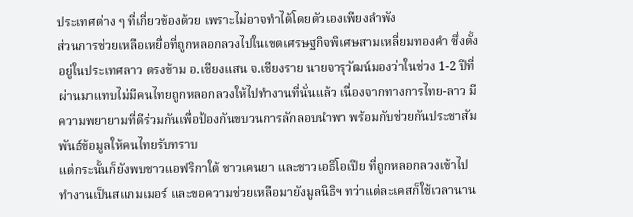ประเทศต่าง ๆ ที่เกี่ยวข้องด้วย เพราะไม่อาจทำได้โดยตัวเองเพียงลำพัง
ส่วนการช่วยเหลือเหยื่อที่ถูกหลอกลวงไปในเขตเศรษฐกิจพิเศษสามเหลี่ยมทองคำ ซึ่งตั้งอยู่ในประเทศลาว ตรงข้าม อ.เชียงแสน จ.เชียงราย นายจารุวัฒน์มองว่าในช่วง 1-2 ปีที่ผ่านมาแทบไม่มีคนไทยถูกหลอกลวงให้ไปทำงานที่นั่นแล้ว เนื่องจากทางการไทย-ลาว มีความพยายามที่ดีร่วมกันเพื่อป้องกันขบวนการลักลอบนำพา พร้อมกับช่วยกันประชาสัมพันธ์ข้อมูลให้คนไทยรับทราบ
แต่กระนั้นก็ยังพบชาวแอฟริกาใต้ ชาวเคนยา และชาวเอธิโอเปีย ที่ถูกหลอกลวงเข้าไปทำงานเป็นสแกมเมอร์ และขอความช่วยเหลือมายังมูลนิธิฯ ทว่าแต่ละเคสก็ใช้เวลานาน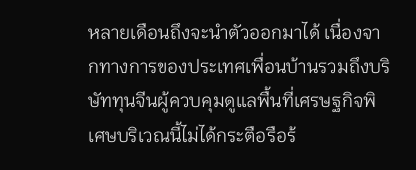หลายเดือนถึงจะนำตัวออกมาได้ เนื่องจากทางการของประเทศเพื่อนบ้านรวมถึงบริษัททุนจีนผู้ควบคุมดูแลพื้นที่เศรษฐกิจพิเศษบริเวณนี้ไม่ได้กระตือรือร้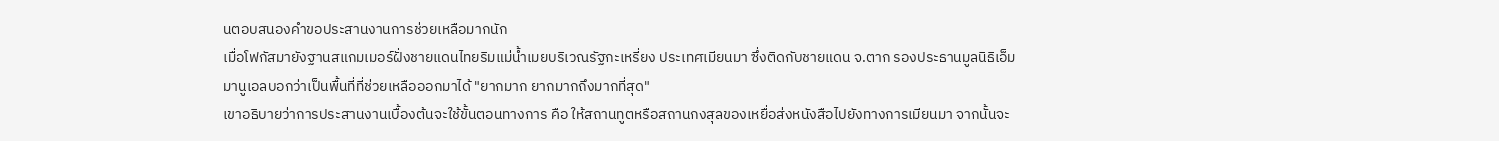นตอบสนองคำขอประสานงานการช่วยเหลือมากนัก
เมื่อโฟกัสมายังฐานสแกมเมอร์ฝั่งชายแดนไทยริมแม่น้ำเมยบริเวณรัฐกะเหรี่ยง ประเทศเมียนมา ซึ่งติดกับชายแดน จ.ตาก รองประธานมูลนิธิเอ็มมานูเอลบอกว่าเป็นพื้นที่ที่ช่วยเหลือออกมาได้ "ยากมาก ยากมากถึงมากที่สุด"
เขาอธิบายว่าการประสานงานเบื้องต้นจะใช้ขั้นตอนทางการ คือ ให้สถานทูตหรือสถานกงสุลของเหยื่อส่งหนังสือไปยังทางการเมียนมา จากนั้นจะ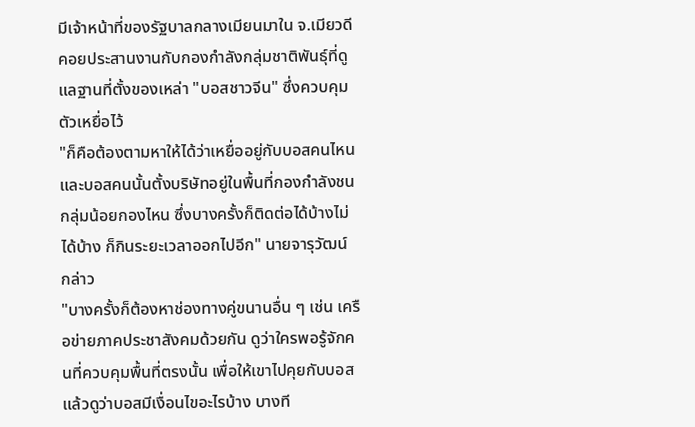มีเจ้าหน้าที่ของรัฐบาลกลางเมียนมาใน จ.เมียวดี คอยประสานงานกับกองกำลังกลุ่มชาติพันธุ์ที่ดูแลฐานที่ตั้งของเหล่า "บอสชาวจีน" ซึ่งควบคุมตัวเหยื่อไว้
"ก็คือต้องตามหาให้ได้ว่าเหยื่ออยู่กับบอสคนไหน และบอสคนนั้นตั้งบริษัทอยู่ในพื้นที่กองกำลังชนกลุ่มน้อยกองไหน ซึ่งบางครั้งก็ติดต่อได้บ้างไม่ได้บ้าง ก็กินระยะเวลาออกไปอีก" นายจารุวัฒน์ กล่าว
"บางครั้งก็ต้องหาช่องทางคู่ขนานอื่น ๆ เช่น เครือข่ายภาคประชาสังคมด้วยกัน ดูว่าใครพอรู้จักคนที่ควบคุมพื้นที่ตรงนั้น เพื่อให้เขาไปคุยกับบอส แล้วดูว่าบอสมีเงื่อนไขอะไรบ้าง บางที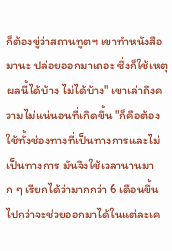ก็ต้องขู่ว่าสถานทูตฯ เขาทำหนังสือมานะ ปล่อยออกมาเถอะ ซึ่งก็ใช้เหตุผลนี้ได้บ้าง ไม่ได้บ้าง" เขาเล่าถึงความไม่แน่นอนที่เกิดขึ้น "ก็คือต้องใช้ทั้งช่องทางที่เป็นทางการและไม่เป็นทางการ มันจึงใช้เวลานานมาก ๆ เรียกได้ว่ามากกว่า 6 เดือนขึ้นไปกว่าจะช่วยออกมาได้ในแต่ละเค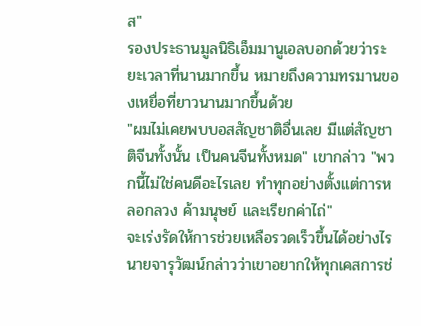ส"
รองประธานมูลนิธิเอ็มมานูเอลบอกด้วยว่าระยะเวลาที่นานมากขึ้น หมายถึงความทรมานของเหยื่อที่ยาวนานมากขึ้นด้วย
"ผมไม่เคยพบบอสสัญชาติอื่นเลย มีแต่สัญชาติจีนทั้งนั้น เป็นคนจีนทั้งหมด" เขากล่าว "พวกนี้ไม่ใช่คนดีอะไรเลย ทำทุกอย่างตั้งแต่การหลอกลวง ค้ามนุษย์ และเรียกค่าไถ่"
จะเร่งรัดให้การช่วยเหลือรวดเร็วขึ้นได้อย่างไร
นายจารุวัฒน์กล่าวว่าเขาอยากให้ทุกเคสการช่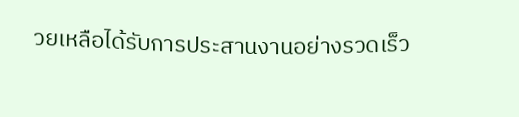วยเหลือได้รับการประสานงานอย่างรวดเร็ว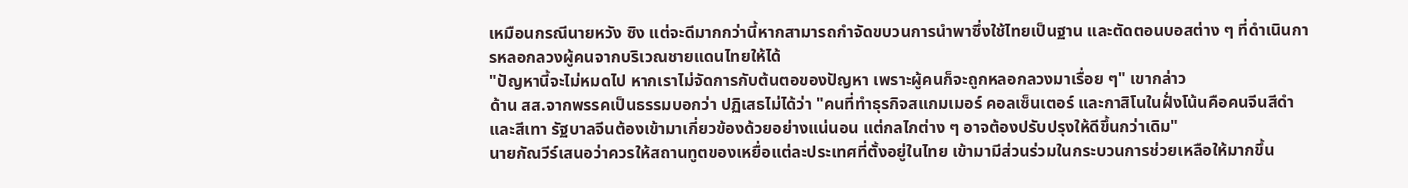เหมือนกรณีนายหวัง ซิง แต่จะดีมากกว่านี้หากสามารถกำจัดขบวนการนำพาซึ่งใช้ไทยเป็นฐาน และตัดตอนบอสต่าง ๆ ที่ดำเนินการหลอกลวงผู้คนจากบริเวณชายแดนไทยให้ได้
"ปัญหานี้จะไม่หมดไป หากเราไม่จัดการกับต้นตอของปัญหา เพราะผู้คนก็จะถูกหลอกลวงมาเรื่อย ๆ" เขากล่าว
ด้าน สส.จากพรรคเป็นธรรมบอกว่า ปฏิเสธไม่ได้ว่า "คนที่ทำธุรกิจสแกมเมอร์ คอลเซ็นเตอร์ และกาสิโนในฝั่งโน้นคือคนจีนสีดำและสีเทา รัฐบาลจีนต้องเข้ามาเกี่ยวข้องด้วยอย่างแน่นอน แต่กลไกต่าง ๆ อาจต้องปรับปรุงให้ดีขึ้นกว่าเดิม"
นายกัณวีร์เสนอว่าควรให้สถานทูตของเหยื่อแต่ละประเทศที่ตั้งอยู่ในไทย เข้ามามีส่วนร่วมในกระบวนการช่วยเหลือให้มากขึ้น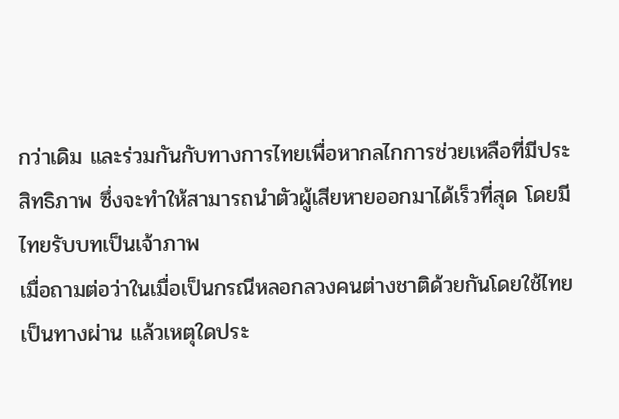กว่าเดิม และร่วมกันกับทางการไทยเพื่อหากลไกการช่วยเหลือที่มีประสิทธิภาพ ซึ่งจะทำให้สามารถนำตัวผู้เสียหายออกมาได้เร็วที่สุด โดยมีไทยรับบทเป็นเจ้าภาพ
เมื่อถามต่อว่าในเมื่อเป็นกรณีหลอกลวงคนต่างชาติด้วยกันโดยใช้ไทยเป็นทางผ่าน แล้วเหตุใดประ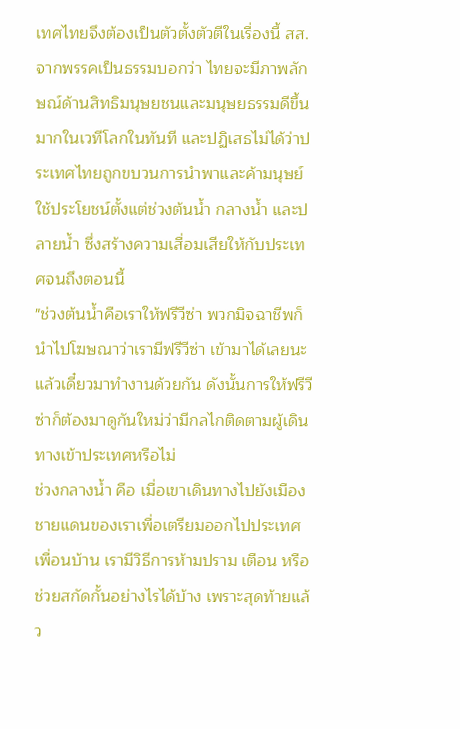เทศไทยจึงต้องเป็นตัวตั้งตัวตีในเรื่องนี้ สส.จากพรรคเป็นธรรมบอกว่า ไทยจะมีภาพลักษณ์ด้านสิทธิมนุษยชนและมนุษยธรรมดีขึ้นมากในเวทีโลกในทันที และปฏิเสธไม่ได้ว่าประเทศไทยถูกขบวนการนำพาและค้ามนุษย์ใช้ประโยชน์ตั้งแต่ช่วงต้นน้ำ กลางน้ำ และปลายน้ำ ซึ่งสร้างความเสื่อมเสียให้กับประเทศจนถึงตอนนี้
"ช่วงต้นน้ำคือเราให้ฟรีวีซ่า พวกมิจฉาชีพก็นำไปโฆษณาว่าเรามีฟรีวีซ่า เข้ามาได้เลยนะ แล้วเดี๋ยวมาทำงานด้วยกัน ดังนั้นการให้ฟรีวีซ่าก็ต้องมาดูกันใหม่ว่ามีกลไกติดตามผู้เดินทางเข้าประเทศหรือไม่
ช่วงกลางน้ำ คือ เมื่อเขาเดินทางไปยังเมืองชายแดนของเราเพื่อเตรียมออกไปประเทศเพื่อนบ้าน เรามีวิธีการห้ามปราม เตือน หรือช่วยสกัดกั้นอย่างไรได้บ้าง เพราะสุดท้ายแล้ว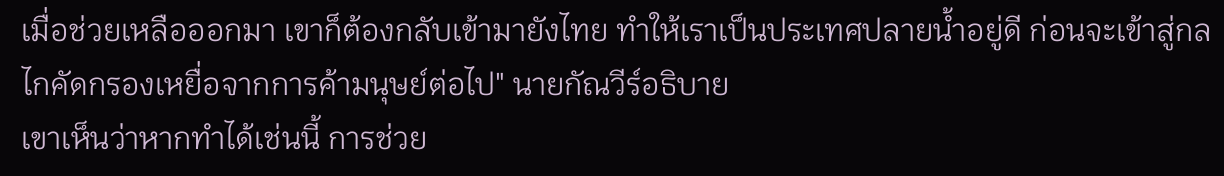เมื่อช่วยเหลือออกมา เขาก็ต้องกลับเข้ามายังไทย ทำให้เราเป็นประเทศปลายน้ำอยู่ดี ก่อนจะเข้าสู่กลไกคัดกรองเหยื่อจากการค้ามนุษย์ต่อไป" นายกัณวีร์อธิบาย
เขาเห็นว่าหากทำได้เช่นนี้ การช่วย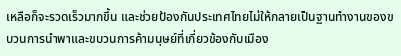เหลือก็จะรวดเร็วมากขึ้น และช่วยป้องกันประเทศไทยไม่ให้กลายเป็นฐานทำงานของขบวนการนำพาและขบวนการค้ามนุษย์ที่เกี่ยวข้องกับเมือง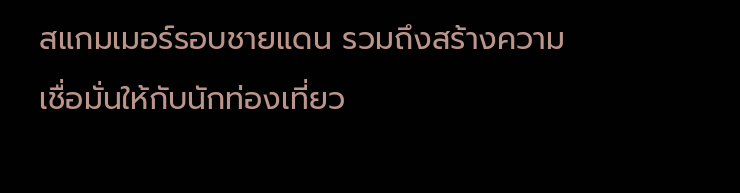สแกมเมอร์รอบชายแดน รวมถึงสร้างความเชื่อมั่นให้กับนักท่องเที่ยว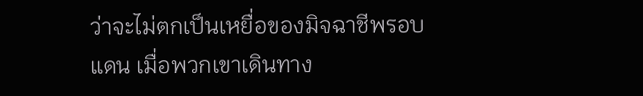ว่าจะไม่ตกเป็นเหยื่อของมิจฉาชีพรอบแดน เมื่อพวกเขาเดินทาง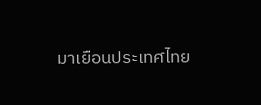มาเยือนประเทศไทย